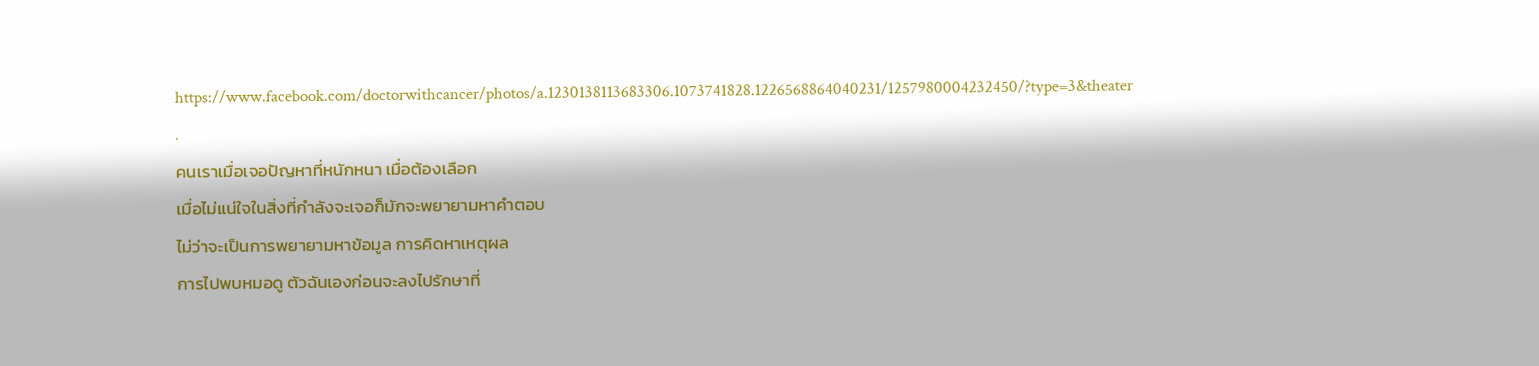https://www.facebook.com/doctorwithcancer/photos/a.1230138113683306.1073741828.1226568864040231/1257980004232450/?type=3&theater
.
คนเราเมื่อเจอปัญหาที่หนักหนา เมื่อต้องเลือก
เมื่อไม่แน่ใจในสิ่งที่กำลังจะเจอก็มักจะพยายามหาคำตอบ
ไม่ว่าจะเป็นการพยายามหาข้อมูล การคิดหาเหตุผล
การไปพบหมอดู ตัวฉันเองก่อนจะลงไปรักษาที่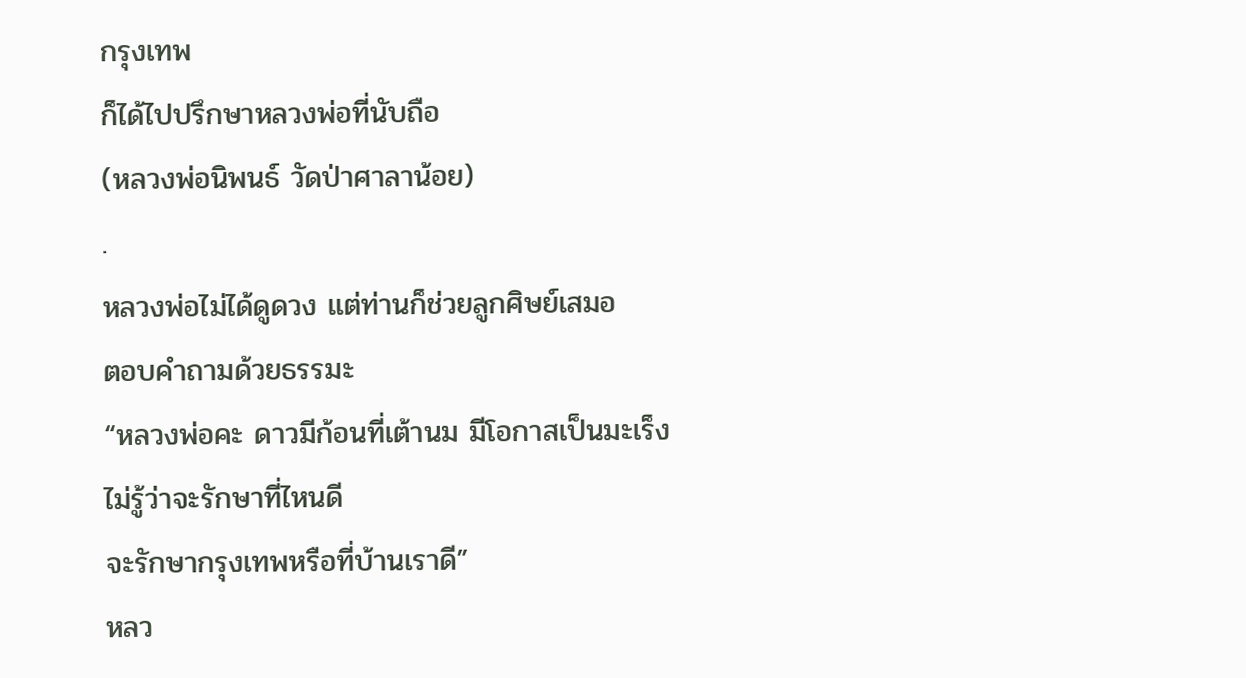กรุงเทพ
ก็ได้ไปปรึกษาหลวงพ่อที่นับถือ
(หลวงพ่อนิพนธ์ วัดป่าศาลาน้อย)
.
หลวงพ่อไม่ได้ดูดวง แต่ท่านก็ช่วยลูกศิษย์เสมอ
ตอบคำถามด้วยธรรมะ
“หลวงพ่อคะ ดาวมีก้อนที่เต้านม มีโอกาสเป็นมะเร็ง
ไม่รู้ว่าจะรักษาที่ไหนดี
จะรักษากรุงเทพหรือที่บ้านเราดี”
หลว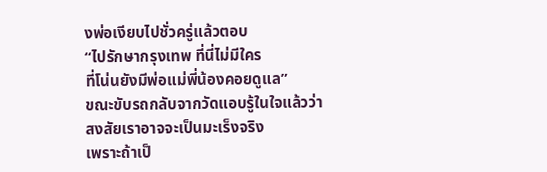งพ่อเงียบไปชั่วครู่แล้วตอบ
“ไปรักษากรุงเทพ ที่นี่ไม่มีใคร
ที่โน่นยังมีพ่อแม่พี่น้องคอยดูแล”
ขณะขับรถกลับจากวัดแอบรู้ในใจแล้วว่า
สงสัยเราอาจจะเป็นมะเร็งจริง
เพราะถ้าเป็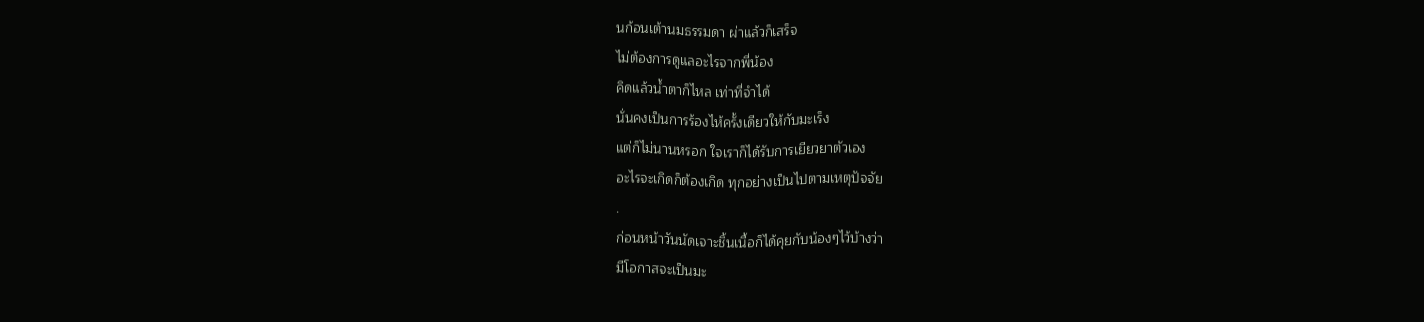นก้อนเต้านมธรรมดา ผ่าแล้วก็เสร็จ
ไม่ต้องการดูแลอะไรจากพี่น้อง
คิดแล้วน้ำตาก็ไหล เท่าที่จำได้
นั่นคงเป็นการร้องไห้ครั้งเดียวให้กับมะเร็ง
แต่ก็ไม่นานหรอก ใจเราก็ได้รับการเยียวยาตัวเอง
อะไรจะเกิดก็ต้องเกิด ทุกอย่างเป็นไปตามเหตุปัจจัย
.
ก่อนหน้าวันนัดเจาะชิ้นเนื้อก็ได้คุยกับน้องๆไว้บ้างว่า
มีโอกาสจะเป็นมะ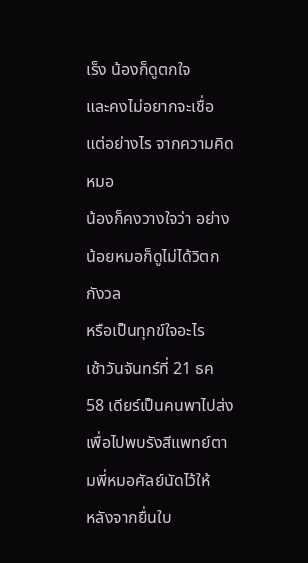เร็ง น้องก็ดูตกใจ
และคงไม่อยากจะเชื่อ แต่อย่างไร จากความคิดหมอ
น้องก็คงวางใจว่า อย่างน้อยหมอก็ดูไม่ได้วิตกกังวล
หรือเป็นทุกข์ใจอะไร
เช้าวันจันทร์ที่ 21 ธค 58 เดียร์เป็นคนพาไปส่ง
เพื่อไปพบรังสีแพทย์ตามพี่หมอศัลย์นัดไว้ให้
หลังจากยื่นใบ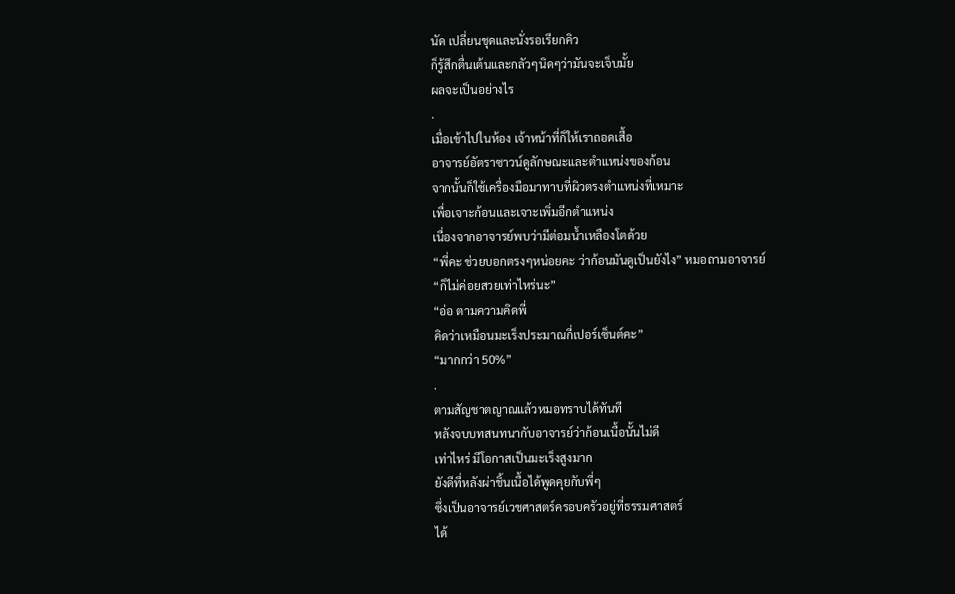นัด เปลี่ยนชุดและนั่งรอเรียกคิว
ก็รู้สึกตื่นเต้นและกลัวๆนิดๆว่ามันจะเจ็บมั้ย
ผลจะเป็นอย่างไร
.
เมื่อเข้าไปในห้อง เจ้าหน้าที่ก็ให้เราถอดเสื้อ
อาจารย์อัตราซาวน์ดูลักษณะและตำแหน่งของก้อน
จากนั้นก็ใช้เครื่องมือมาทาบที่ผิวตรงตำแหน่งที่เหมาะ
เพื่อเจาะก้อนและเจาะเพิ่มอีกตำแหน่ง
เนื่องจากอาจารย์พบว่ามีต่อมน้ำเหลืองโตด้วย
“พี่คะ ช่วยบอกตรงๆหน่อยคะ ว่าก้อนมันดูเป็นยังไง” หมอถามอาจารย์
“ก็ไม่ค่อยสวยเท่าไหร่นะ”
“อ่อ ตามความคิดพี่
คิดว่าเหมือนมะเร็งประมาณกี่เปอร์เซ็นต์คะ”
“มากกว่า 50%”
.
ตามสัญชาตญาณแล้วหมอทราบได้ทันที
หลังจบบทสนทนากับอาจารย์ว่าก้อนเนื้อนั้นไม่ดี
เท่าไหร่ มีโอกาสเป็นมะเร็งสูงมาก
ยังดีที่หลังผ่าชิ้นเนื้อได้พูดคุยกับพี่ๆ
ซึ่งเป็นอาจารย์เวชศาสตร์ครอบครัวอยู่ที่ธรรมศาสตร์
ได้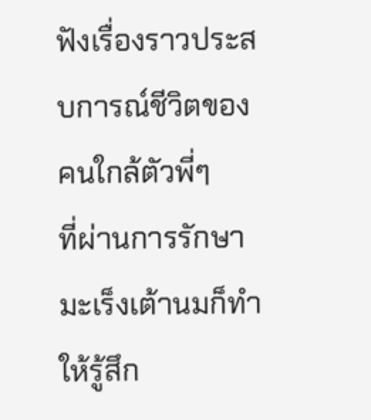ฟังเรื่องราวประสบการณ์ชีวิตของคนใกล้ตัวพี่ๆ
ที่ผ่านการรักษามะเร็งเต้านมก็ทำให้รู้สึก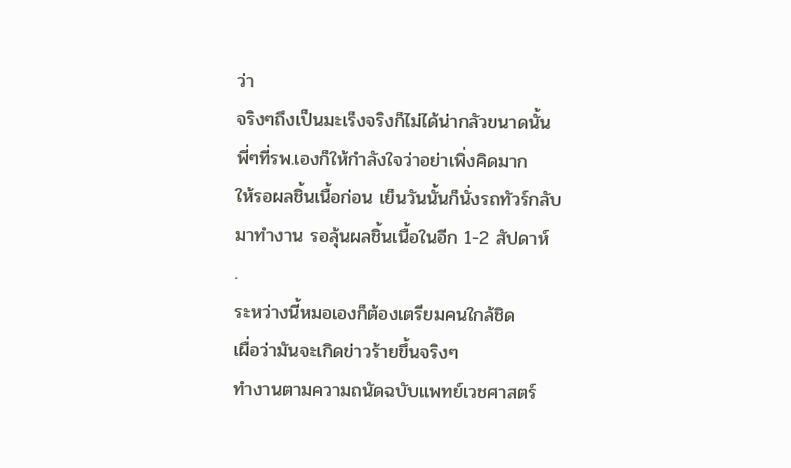ว่า
จริงๆถึงเป็นมะเร็งจริงก็ไม่ได้น่ากลัวขนาดนั้น
พี่ๆที่รพ.เองก็ให้กำลังใจว่าอย่าเพิ่งคิดมาก
ให้รอผลชิ้นเนื้อก่อน เย็นวันนั้นก็นั่งรถทัวร์กลับ
มาทำงาน รอลุ้นผลชิ้นเนื้อในอีก 1-2 สัปดาห์
.
ระหว่างนี้หมอเองก็ต้องเตรียมคนใกล้ชิด
เผื่อว่ามันจะเกิดข่าวร้ายขึ้นจริงๆ
ทำงานตามความถนัดฉบับแพทย์เวชศาสตร์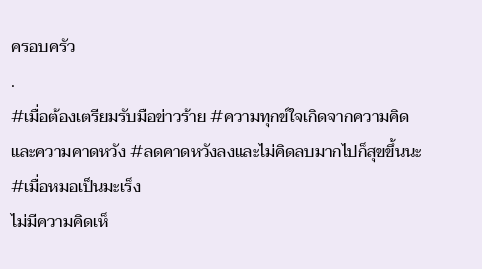ครอบครัว
.
#เมื่อต้องเตรียมรับมือข่าวร้าย #ความทุกข์ใจเกิดจากความคิดและความคาดหวัง #ลดคาดหวังลงและไม่คิดลบมากไปก็สุขขึ้นนะ #เมื่อหมอเป็นมะเร็ง
ไม่มีความคิดเห็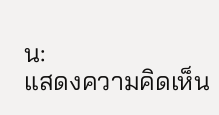น:
แสดงความคิดเห็น